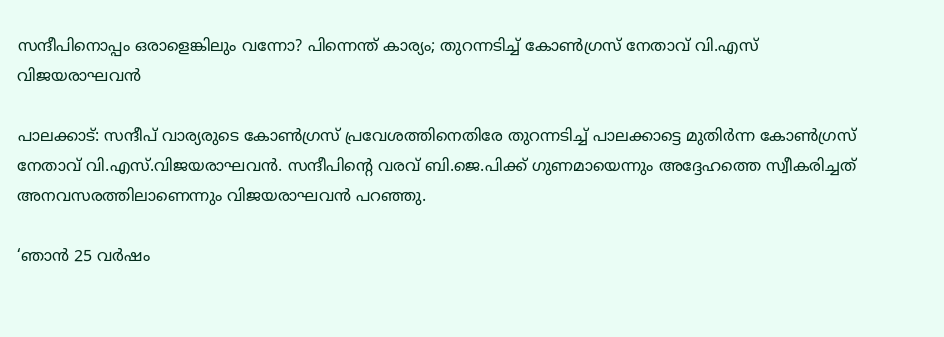സന്ദീപിനൊപ്പം ഒരാളെങ്കിലും വന്നോ? പിന്നെന്ത് കാര്യം; തുറന്നടിച്ച് കോൺഗ്രസ് നേതാവ് വി.എസ് വിജയരാഘവൻ

പാലക്കാട്: സന്ദീപ് വാര്യരുടെ കോൺഗ്രസ് പ്രവേശത്തിനെതിരേ തുറന്നടിച്ച് പാലക്കാട്ടെ മുതിർന്ന കോൺഗ്രസ് നേതാവ് വി.എസ്.വിജയരാഘവൻ. സന്ദീപിന്റെ വരവ് ബി.ജെ.പിക്ക് ഗുണമായെന്നും അദ്ദേഹത്തെ സ്വീകരിച്ചത് അനവസരത്തിലാണെന്നും വിജയരാഘവൻ പറഞ്ഞു.

‘ഞാൻ 25 വർഷം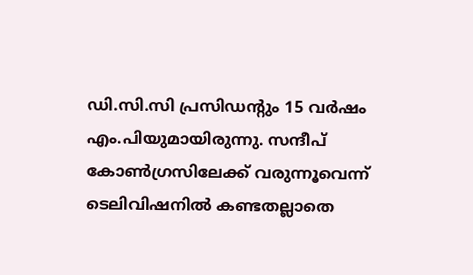ഡി.സി.സി പ്രസിഡന്റും 15 വർഷം എം.പിയുമായിരുന്നു. സന്ദീപ് കോൺഗ്രസിലേക്ക് വരുന്നൂവെന്ന് ടെലിവിഷനിൽ കണ്ടതല്ലാതെ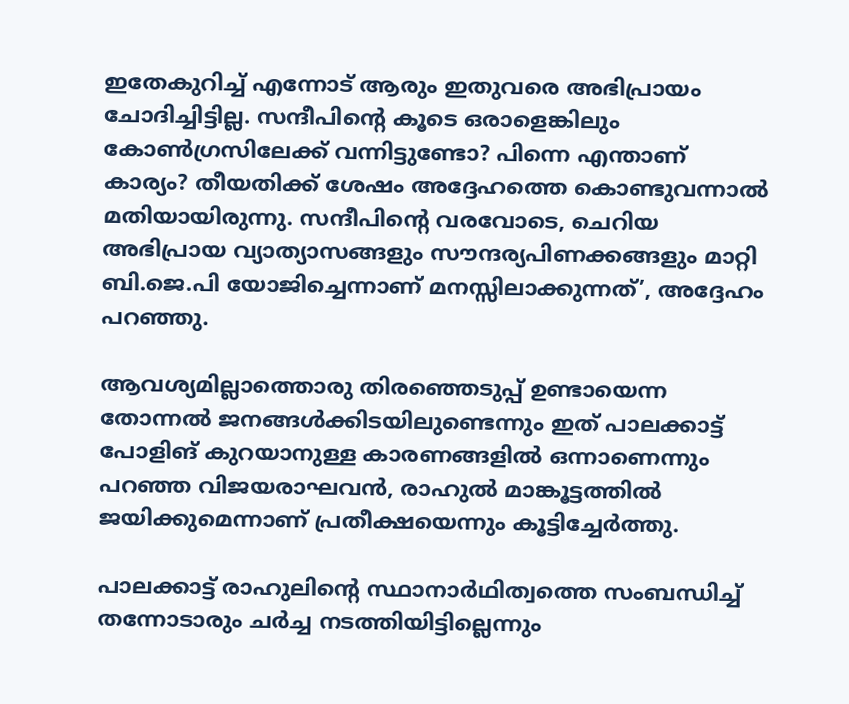ഇതേകുറിച്ച് എന്നോട് ആരും ഇതുവരെ അഭിപ്രായം ചോദിച്ചിട്ടില്ല. സന്ദീപിന്റെ കൂടെ ഒരാളെങ്കിലും കോൺഗ്രസിലേക്ക് വന്നിട്ടുണ്ടോ? പിന്നെ എന്താണ് കാര്യം? തീയതിക്ക് ശേഷം അദ്ദേഹത്തെ കൊണ്ടുവന്നാൽ മതിയായിരുന്നു. സന്ദീപിന്റെ വരവോടെ, ചെറിയ അഭിപ്രായ വ്യാത്യാസങ്ങളും സൗന്ദര്യപിണക്കങ്ങളും മാറ്റി ബി.ജെ.പി യോജിച്ചെന്നാണ് മനസ്സിലാക്കുന്നത്’, അദ്ദേഹം പറഞ്ഞു.

ആവശ്യമില്ലാത്തൊരു തിരഞ്ഞെടുപ്പ് ഉണ്ടായെന്ന തോന്നൽ ജനങ്ങൾക്കിടയിലുണ്ടെന്നും ഇത് പാലക്കാട്ട് പോളിങ് കുറയാനുള്ള കാരണങ്ങളിൽ ഒന്നാണെന്നും പറഞ്ഞ വിജയരാഘവൻ, രാഹുൽ മാങ്കൂട്ടത്തിൽ ജയിക്കുമെന്നാണ് പ്രതീക്ഷയെന്നും കൂട്ടിച്ചേർത്തു.

പാലക്കാട്ട് രാഹുലിന്റെ സ്ഥാനാർഥിത്വത്തെ സംബന്ധിച്ച് തന്നോടാരും ചർച്ച നടത്തിയിട്ടില്ലെന്നും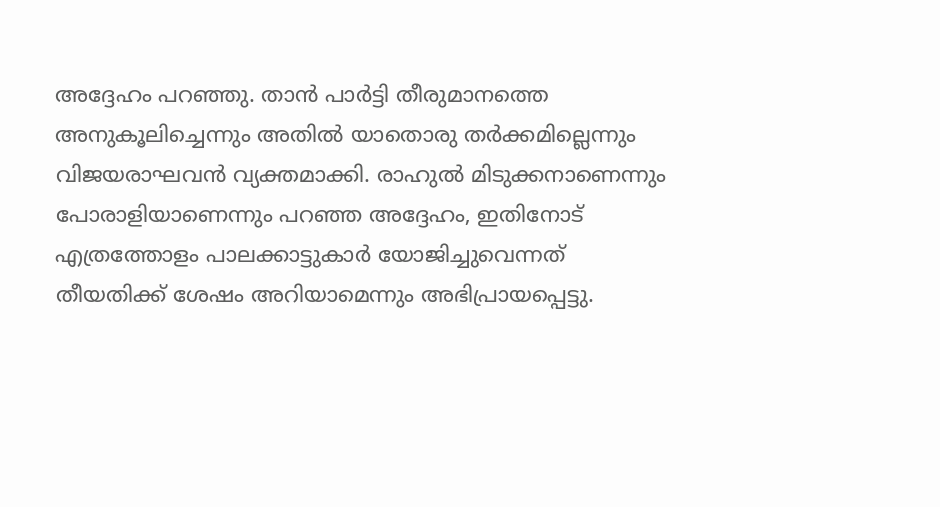അദ്ദേഹം പറഞ്ഞു. താൻ പാർട്ടി തീരുമാനത്തെ അനുകൂലിച്ചെന്നും അതിൽ യാതൊരു തർക്കമില്ലെന്നും വിജയരാഘവൻ വ്യക്തമാക്കി. രാഹുൽ മിടുക്കനാണെന്നും പോരാളിയാണെന്നും പറഞ്ഞ അദ്ദേഹം, ഇതിനോട് എത്രത്തോളം പാലക്കാട്ടുകാർ യോജിച്ചുവെന്നത് തീയതിക്ക് ശേഷം അറിയാമെന്നും അഭിപ്രായപ്പെട്ടു.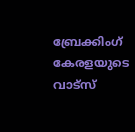ബ്രേക്കിംഗ് കേരളയുടെ വാട്സ്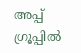അപ്പ് ഗ്രൂപ്പിൽ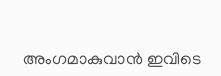അംഗമാകുവാൻ ഇവിടെ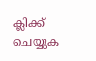ക്ലിക്ക് ചെയ്യുക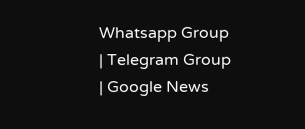Whatsapp Group | Telegram Group | Google News